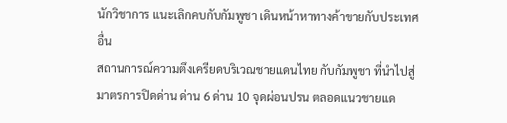นักวิชาการ แนะเลิกคบกับกัมพูชา เดินหน้าหาทางค้าขายกับประเทศอื่น
สถานการณ์ความตึงเครียดบริเวณชายแดนไทย กับกัมพูชา ที่นำไปสู่มาตรการปิดด่าน ด่าน 6 ด่าน 10 จุดผ่อนปรน ตลอดแนวชายแด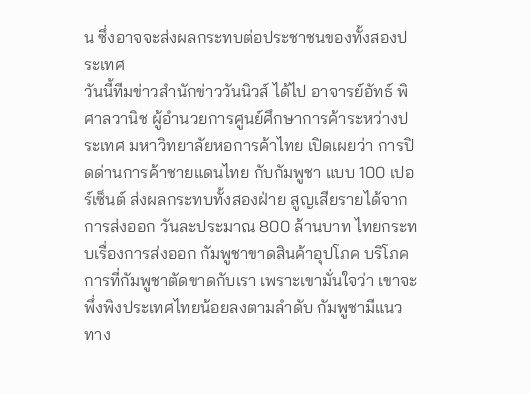น ซึ่งอาจจะส่งผลกระทบต่อประชาชนของทั้งสองประเทศ
วันนี้ทีมข่าวสำนักข่าววันนิวส์ ได้ไป อาจารย์อัทธ์ พิศาลวานิช ผู้อำนวยการศูนย์ศึกษาการค้าระหว่างประเทศ มหาวิทยาลัยหอการค้าไทย เปิดเผยว่า การปิดด่านการค้าชายแดนไทย กับกัมพูชา แบบ 100 เปอร์เซ็นต์ ส่งผลกระทบทั้งสองฝ่าย สูญเสียรายได้จากการส่งออก วันละประมาณ 800 ล้านบาท ไทยกระทบเรื่องการส่งออก กัมพูชาขาดสินค้าอุปโภค บริโภค
การที่กัมพูชาตัดขาดกับเรา เพราะเขามั่นใจว่า เขาจะพึ่งพิงประเทศไทยน้อยลงตามลำดับ กัมพูชามีแนวทาง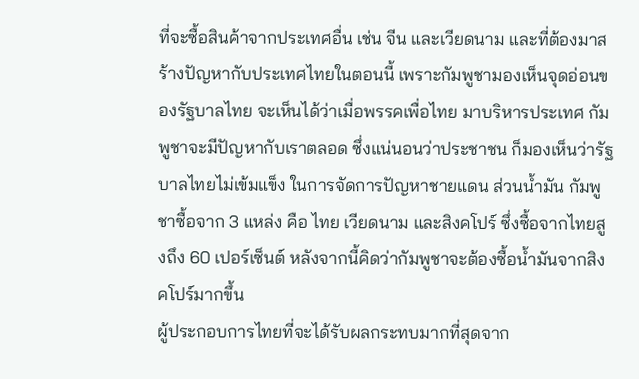ที่จะซื้อสินค้าจากประเทศอื่น เช่น จีน และเวียดนาม และที่ต้องมาสร้างปัญหากับประเทศไทยในตอนนี้ เพราะกัมพูชามองเห็นจุดอ่อนของรัฐบาลไทย จะเห็นได้ว่าเมื่อพรรคเพื่อไทย มาบริหารประเทศ กัมพูชาจะมีปัญหากับเราตลอด ซึ่งแน่นอนว่าประชาชน ก็มองเห็นว่ารัฐบาลไทยไม่เข้มแข็ง ในการจัดการปัญหาชายแดน ส่วนน้ำมัน กัมพูชาซื้อจาก 3 แหล่ง คือ ไทย เวียดนาม และสิงคโปร์ ซึ่งซื้อจากไทยสูงถึง 60 เปอร์เซ็นต์ หลังจากนี้คิดว่ากัมพูชาจะต้องซื้อน้ำมันจากสิงคโปร์มากขึ้น
ผู้ประกอบการไทยที่จะได้รับผลกระทบมากที่สุดจาก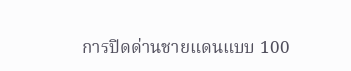การปิดด่านชายแดนแบบ 100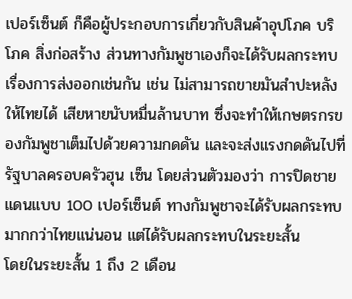เปอร์เซ็นต์ ก็คือผู้ประกอบการเกี่ยวกับสินค้าอุปโภค บริโภค สิ่งก่อสร้าง ส่วนทางกัมพูชาเองก็จะได้รับผลกระทบเรื่องการส่งออกเช่นกัน เช่น ไม่สามารถขายมันสำปะหลังให้ไทยได้ เสียหายนับหมื่นล้านบาท ซึ่งจะทำให้เกษตรกรของกัมพูชาเต็มไปด้วยความกดดัน และจะส่งแรงกดดันไปที่รัฐบาลครอบครัวฮุน เซ็น โดยส่วนตัวมองว่า การปิดชายแดนแบบ 100 เปอร์เซ็นต์ ทางกัมพูชาจะได้รับผลกระทบมากกว่าไทยแน่นอน แต่ได้รับผลกระทบในระยะสั้น
โดยในระยะสั้น 1 ถึง 2 เดือน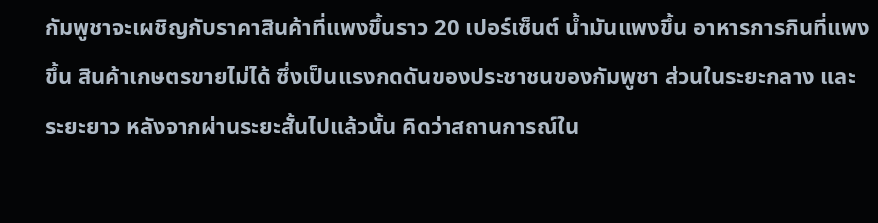กัมพูชาจะเผชิญกับราคาสินค้าที่แพงขึ้นราว 20 เปอร์เซ็นต์ น้ำมันแพงขึ้น อาหารการกินที่แพงขึ้น สินค้าเกษตรขายไม่ได้ ซึ่งเป็นแรงกดดันของประชาชนของกัมพูชา ส่วนในระยะกลาง และระยะยาว หลังจากผ่านระยะสั้นไปแล้วนั้น คิดว่าสถานการณ์ใน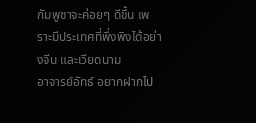กัมพูชาจะค่อยๆ ดีขึ้น เพราะมีประเทศที่พึ่งพิงได้อย่างจีน และเวียดนาม
อาจารย์อัทธ์ อยากฝากไป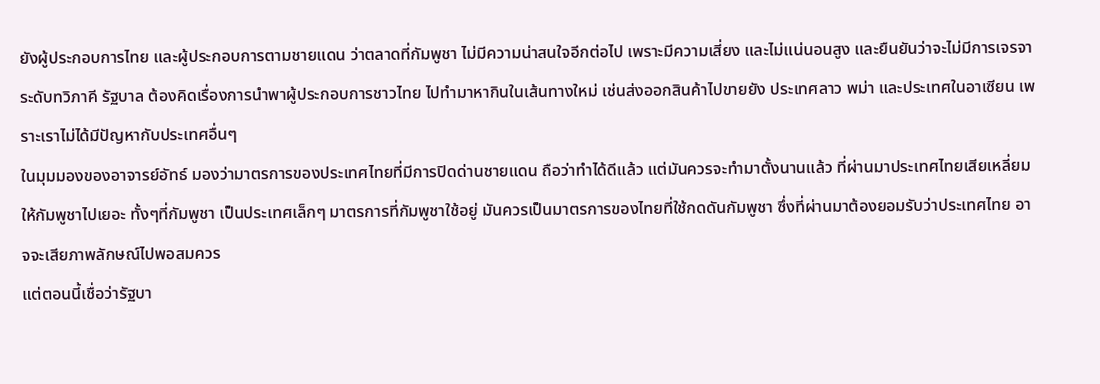ยังผู้ประกอบการไทย และผู้ประกอบการตามชายแดน ว่าตลาดที่กัมพูชา ไม่มีความน่าสนใจอีกต่อไป เพราะมีความเสี่ยง และไม่แน่นอนสูง และยืนยันว่าจะไม่มีการเจรจาระดับทวิภาคี รัฐบาล ต้องคิดเรื่องการนำพาผู้ประกอบการชาวไทย ไปทำมาหากินในเส้นทางใหม่ เช่นส่งออกสินค้าไปขายยัง ประเทศลาว พม่า และประเทศในอาเซียน เพราะเราไม่ได้มีปัญหากับประเทศอื่นๆ
ในมุมมองของอาจารย์อัทธ์ มองว่ามาตรการของประเทศไทยที่มีการปิดด่านชายแดน ถือว่าทำได้ดีแล้ว แต่มันควรจะทำมาตั้งนานแล้ว ที่ผ่านมาประเทศไทยเสียเหลี่ยมให้กัมพูชาไปเยอะ ทั้งๆที่กัมพูชา เป็นประเทศเล็กๆ มาตรการที่กัมพูชาใช้อยู่ มันควรเป็นมาตรการของไทยที่ใช้กดดันกัมพูชา ซึ่งที่ผ่านมาต้องยอมรับว่าประเทศไทย อาจจะเสียภาพลักษณ์ไปพอสมควร
แต่ตอนนี้เชื่อว่ารัฐบา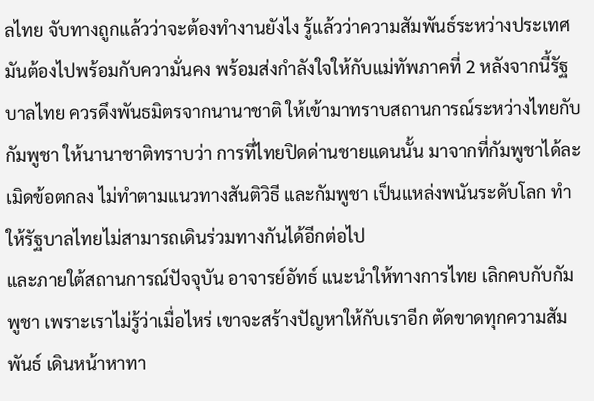ลไทย จับทางถูกแล้วว่าจะต้องทำงานยังไง รู้แล้วว่าความสัมพันธ์ระหว่างประเทศ มันต้องไปพร้อมกับความั่นคง พร้อมส่งกำลังใจให้กับแม่ทัพภาคที่ 2 หลังจากนี้รัฐบาลไทย ควรดึงพันธมิตรจากนานาชาติ ให้เข้ามาทราบสถานการณ์ระหว่างไทยกับกัมพูชา ให้นานาชาติทราบว่า การที่ไทยปิดด่านชายแดนนั้น มาจากที่กัมพูชาได้ละเมิดข้อตกลง ไม่ทำตามแนวทางสันติวิธี และกัมพูชา เป็นแหล่งพนันระดับโลก ทำให้รัฐบาลไทยไม่สามารถเดินร่วมทางกันได้อีกต่อไป
และภายใต้สถานการณ์ปัจจุบัน อาจารย์อัทธ์ แนะนำให้ทางการไทย เลิกคบกับกัมพูชา เพราะเราไม่รู้ว่าเมื่อไหร่ เขาจะสร้างปัญหาให้กับเราอีก ตัดขาดทุกความสัมพันธ์ เดินหน้าหาทา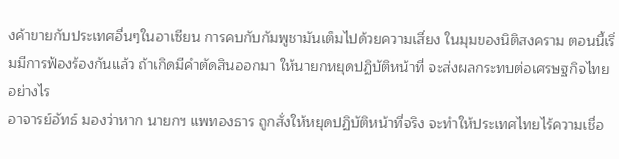งค้าขายกับประเทศอื่นๆในอาเซียน การคบกับกัมพูชามันเต็มไปด้วยความเสี่ยง ในมุมของนิติสงคราม ตอนนี้เริ่มมีการฟ้องร้องกันแล้ว ถ้าเกิดมีคำตัดสินออกมา ให้นายกหยุดปฏิบัติหน้าที่ จะส่งผลกระทบต่อเศรษฐกิจไทยอย่างไร
อาจารย์อัทธ์ มองว่าหาก นายกฯ แพทองธาร ถูกสั่งให้หยุดปฏิบัติหน้าที่จริง จะทำให้ประเทศไทยไร้ความเชื่อ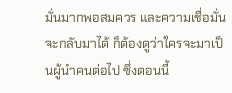มั่นมากพอสมควร และความเชื่อมั่นจะกลับมาได้ ก็ต้องดูว่าใครจะมาเป็นผู้นำคนต่อไป ซึ่งตอนนี้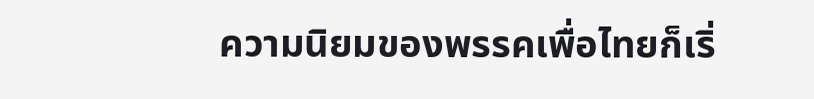ความนิยมของพรรคเพื่อไทยก็เริ่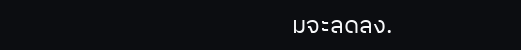มจะลดลง.